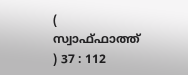( സ്വാഫ്ഫാത്ത് ) 37 : 112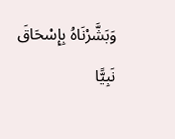وَبَشَّرْنَاهُ بِإِسْحَاقَ نَبِيًّا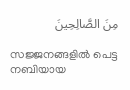مِنَ الصَّالِحِينَ

സജ്ജനങ്ങളില്‍ പെട്ട നബിയായ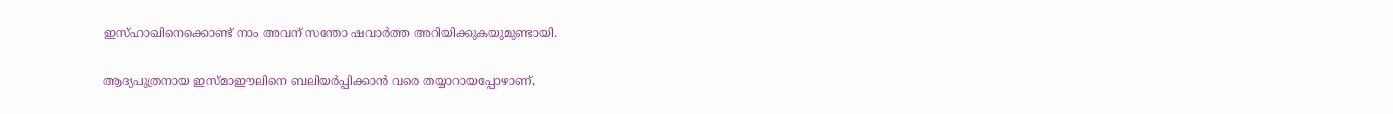ഇസ്ഹാഖിനെക്കൊണ്ട് നാം അവന് സന്തോ ഷവാര്‍ത്ത അറിയിക്കുകയുമുണ്ടായി.

ആദ്യപുത്രനായ ഇസ്മാഈലിനെ ബലിയര്‍പ്പിക്കാന്‍ വരെ തയ്യാറായപ്പോഴാണ്,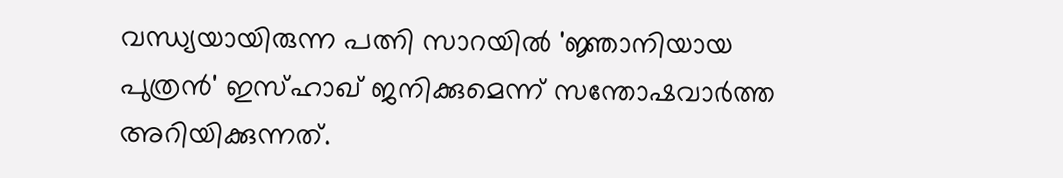വന്ധ്യയായിരുന്ന പത്നി സാറയില്‍ 'ജ്ഞാനിയായ പുത്രന്‍' ഇസ്ഹാഖ് ജനിക്കുമെന്ന് സന്തോഷവാര്‍ത്ത അറിയിക്കുന്നത്.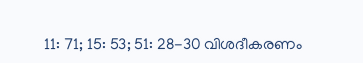11: 71; 15: 53; 51: 28-30 വിശദീകരണം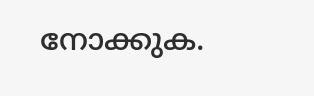നോക്കുക.